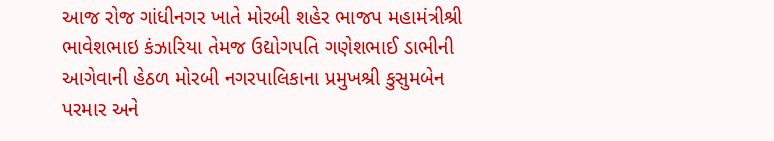આજ રોજ ગાંધીનગર ખાતે મોરબી શહેર ભાજપ મહામંત્રીશ્રી ભાવેશભાઇ કંઝારિયા તેમજ ઉદ્યોગપતિ ગણેશભાઈ ડાભીની આગેવાની હેઠળ મોરબી નગરપાલિકાના પ્રમુખશ્રી કુસુમબેન પરમાર અને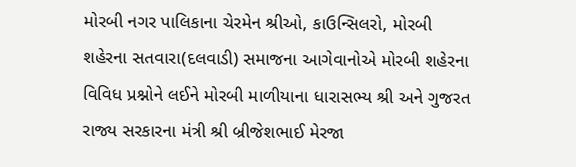મોરબી નગર પાલિકાના ચેરમેન શ્રીઓ, કાઉન્સિલરો, મોરબી શહેરના સતવારા(દલવાડી) સમાજના આગેવાનોએ મોરબી શહેરના વિવિધ પ્રશ્નોને લઈને મોરબી માળીયાના ધારાસભ્ય શ્રી અને ગુજરત રાજ્ય સરકારના મંત્રી શ્રી બ્રીજેશભાઈ મેરજા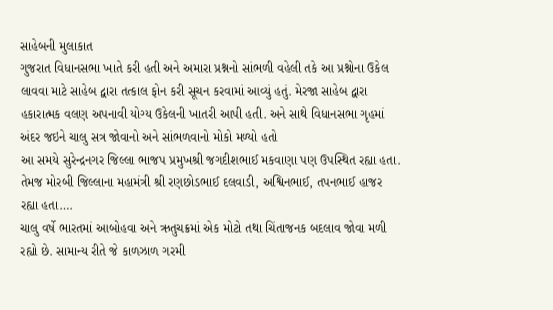સાહેબની મુલાકાત
ગુજરાત વિધાનસભા ખાતે કરી હતી અને અમારા પ્રશ્નનો સાંભળી વહેલી તકે આ પ્રશ્નોના ઉકેલ લાવવા માટે સાહેબ દ્વારા તત્કાલ ફોન કરી સૂચન કરવામાં આવ્યું હતું. મેરજા સાહેબ દ્વારા હકારાત્મક વલણ અપનાવી યોગ્ય ઉકેલની ખાતરી આપી હતી. અને સાથે વિધાનસભા ગૃહમાં અંદર જઇને ચાલુ સત્ર જોવાનો અને સાંભળવાનો મોકો મળ્યો હતો
આ સમયે સુરેન્દ્રનગર જિલ્લા ભાજપ પ્રમુખશ્રી જગદીશભાઈ મકવાણા પણ ઉપસ્થિત રહ્યા હતા. તેમજ મોરબી જિલ્લાના મહામંત્રી શ્રી રણછોડભાઈ દલવાડી, અશ્વિનભાઈ, તપનભાઈ હાજર રહ્યા હતા….
ચાલુ વર્ષે ભારતમાં આબોહવા અને ઋતુચક્રમાં એક મોટો તથા ચિંતાજનક બદલાવ જોવા મળી રહ્યો છે. સામાન્ય રીતે જે કાળઝાળ ગરમી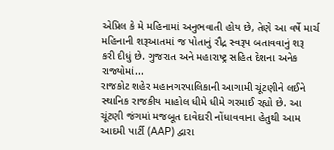એપ્રિલ કે મે મહિનામાં અનુભવાતી હોય છે, તેણે આ વર્ષે માર્ચ મહિનાની શરૂઆતમાં જ પોતાનું રૌદ્ર સ્વરૂપ બતાવવાનું શરૂ કરી દીધું છે. ગુજરાત અને મહારાષ્ટ્ર સહિત દેશના અનેક રાજ્યોમાં...
રાજકોટ શહેર મહાનગરપાલિકાની આગામી ચૂંટણીને લઈને સ્થાનિક રાજકીય માહોલ ધીમે ધીમે ગરમાઈ રહ્યો છે. આ ચૂંટણી જંગમાં મજબૂત દાવેદારી નોંધાવવાના હેતુથી આમ આદમી પાર્ટી (AAP) દ્વારા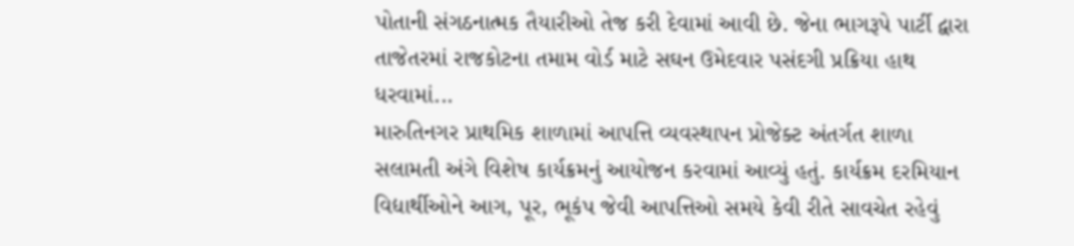પોતાની સંગઠનાત્મક તૈયારીઓ તેજ કરી દેવામાં આવી છે. જેના ભાગરૂપે પાર્ટી દ્વારા તાજેતરમાં રાજકોટના તમામ વોર્ડ માટે સઘન ઉમેદવાર પસંદગી પ્રક્રિયા હાથ ધરવામાં...
મારુતિનગર પ્રાથમિક શાળામાં આપત્તિ વ્યવસ્થાપન પ્રોજેક્ટ અંતર્ગત શાળા સલામતી અંગે વિશેષ કાર્યક્રમનું આયોજન કરવામાં આવ્યું હતું. કાર્યક્રમ દરમિયાન વિદ્યાર્થીઓને આગ, પૂર, ભૂકંપ જેવી આપત્તિઓ સમયે કેવી રીતે સાવચેત રહેવું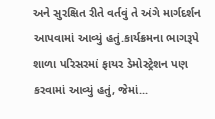અને સુરક્ષિત રીતે વર્તવું તે અંગે માર્ગદર્શન આપવામાં આવ્યું હતું.કાર્યક્રમના ભાગરૂપે શાળા પરિસરમાં ફાયર ડેમોસ્ટ્રેશન પણ કરવામાં આવ્યું હતું, જેમાં...